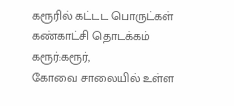கரூரில் கட்டட பொருட்கள் கண்காட்சி தொடக்கம்
கரூர்:கரூர்,
கோவை சாலையில் உள்ள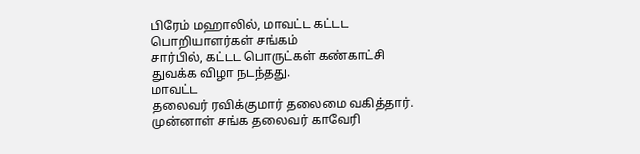பிரேம் மஹாலில், மாவட்ட கட்டட பொறியாளர்கள் சங்கம்
சார்பில், கட்டட பொருட்கள் கண்காட்சி துவக்க விழா நடந்தது.
மாவட்ட
தலைவர் ரவிக்குமார் தலைமை வகித்தார். முன்னாள் சங்க தலைவர் காவேரி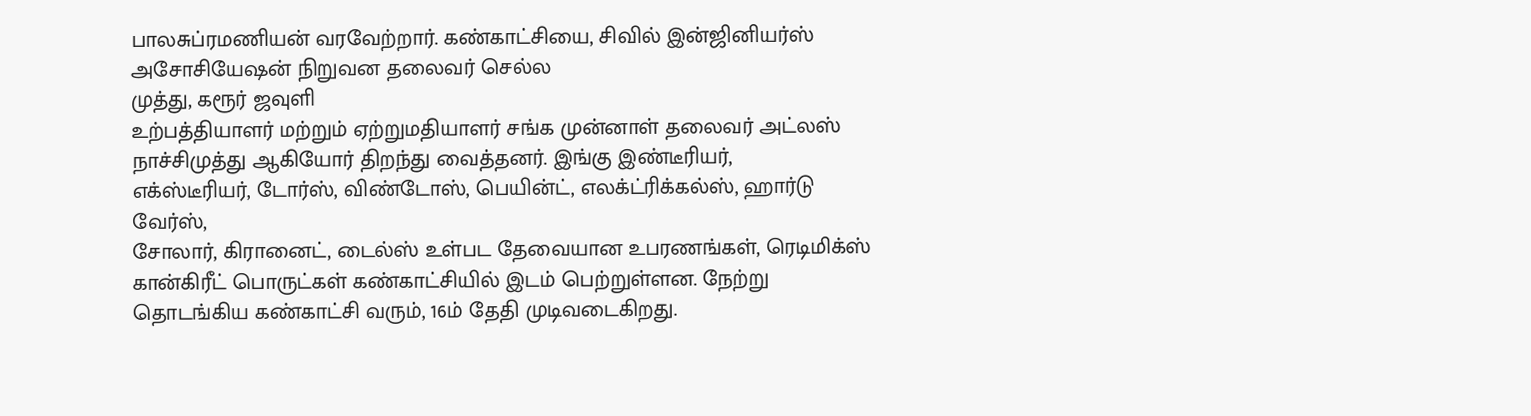பாலசுப்ரமணியன் வரவேற்றார். கண்காட்சியை, சிவில் இன்ஜினியர்ஸ்
அசோசியேஷன் நிறுவன தலைவர் செல்ல
முத்து, கரூர் ஜவுளி
உற்பத்தியாளர் மற்றும் ஏற்றுமதியாளர் சங்க முன்னாள் தலைவர் அட்லஸ்
நாச்சிமுத்து ஆகியோர் திறந்து வைத்தனர். இங்கு இண்டீரியர்,
எக்ஸ்டீரியர், டோர்ஸ், விண்டோஸ், பெயின்ட், எலக்ட்ரிக்கல்ஸ், ஹார்டு
வேர்ஸ்,
சோலார், கிரானைட், டைல்ஸ் உள்பட தேவையான உபரணங்கள், ரெடிமிக்ஸ்
கான்கிரீட் பொருட்கள் கண்காட்சியில் இடம் பெற்றுள்ளன. நேற்று
தொடங்கிய கண்காட்சி வரும், 16ம் தேதி முடிவடைகிறது.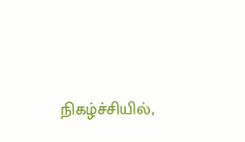நிகழ்ச்சியில்,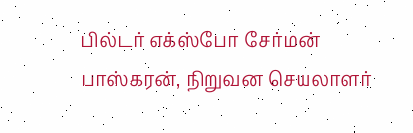பில்டர் எக்ஸ்போ சேர்மன் பாஸ்கரன், நிறுவன செயலாளர்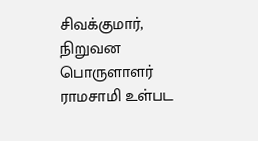சிவக்குமார்,
நிறுவன பொருளாளர் ராமசாமி உள்பட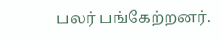பலர் பங்கேற்றனர்.